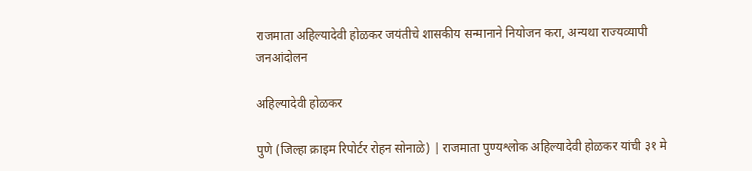राजमाता अहिल्यादेवी होळकर जयंतीचे शासकीय सन्मानाने नियोजन करा, अन्यथा राज्यव्यापी जनआंदोलन

अहिल्यादेवी होळकर

पुणे (जिल्हा क्राइम रिपोर्टर रोहन सोनाळे) | राजमाता पुण्यश्लोक अहिल्यादेवी होळकर यांची ३१ मे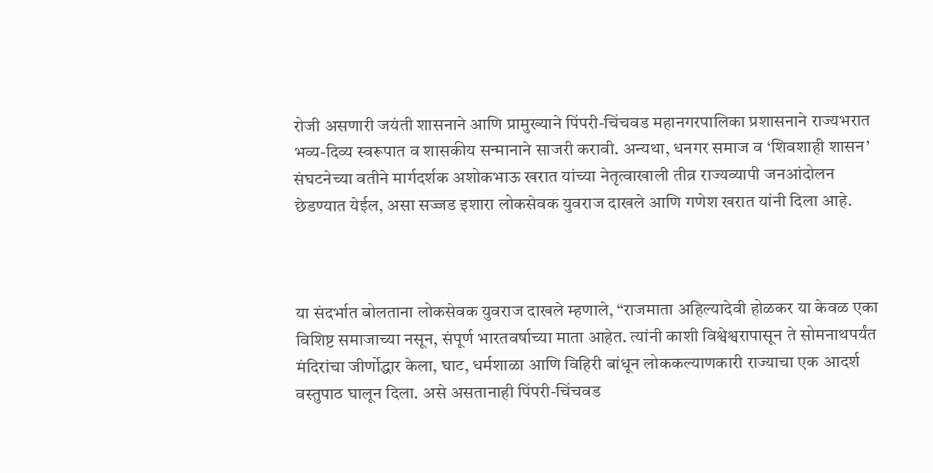रोजी असणारी जयंती शासनाने आणि प्रामुख्याने पिंपरी-चिंचवड महानगरपालिका प्रशासनाने राज्यभरात भव्य-दिव्य स्वरूपात व शासकीय सन्मानाने साजरी करावी. अन्यथा, धनगर समाज व ‘शिवशाही शासन’ संघटनेच्या वतीने मार्गदर्शक अशोकभाऊ खरात यांच्या नेतृत्वाखाली तीव्र राज्यव्यापी जनआंदोलन छेडण्यात येईल, असा सज्जड इशारा लोकसेवक युवराज दाखले आणि गणेश खरात यांनी दिला आहे.



या संदर्भात बोलताना लोकसेवक युवराज दाखले म्हणाले, “राजमाता अहिल्यादेवी होळकर या केवळ एका विशिष्ट समाजाच्या नसून, संपूर्ण भारतवर्षाच्या माता आहेत. त्यांनी काशी विश्वेश्वरापासून ते सोमनाथपर्यंत मंदिरांचा जीर्णोद्धार केला, घाट, धर्मशाळा आणि विहिरी बांधून लोककल्याणकारी राज्याचा एक आदर्श वस्तुपाठ घालून दिला. असे असतानाही पिंपरी-चिंचवड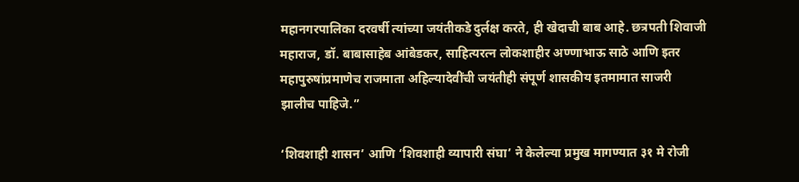महानगरपालिका दरवर्षी त्यांच्या जयंतीकडे दुर्लक्ष करते, ही खेदाची बाब आहे. छत्रपती शिवाजी महाराज, डॉ. बाबासाहेब आंबेडकर, साहित्यरत्न लोकशाहीर अण्णाभाऊ साठे आणि इतर महापुरुषांप्रमाणेच राजमाता अहिल्यादेवींची जयंतीही संपूर्ण शासकीय इतमामात साजरी झालीच पाहिजे.”

‘शिवशाही शासन’ आणि ‘शिवशाही व्यापारी संघा’ ने केलेल्या प्रमुख मागण्यात ३१ मे रोजी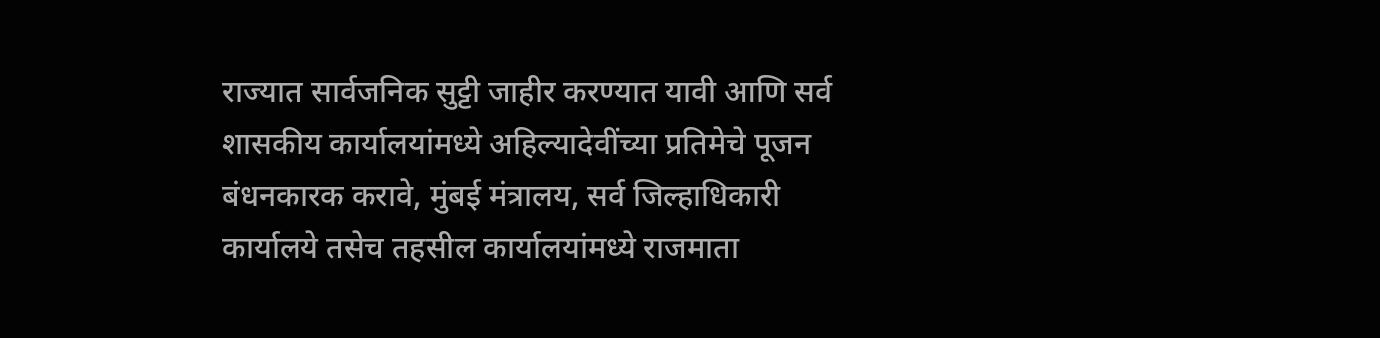राज्यात सार्वजनिक सुट्टी जाहीर करण्यात यावी आणि सर्व शासकीय कार्यालयांमध्ये अहिल्यादेवींच्या प्रतिमेचे पूजन बंधनकारक करावे, मुंबई मंत्रालय, सर्व जिल्हाधिकारी कार्यालये तसेच तहसील कार्यालयांमध्ये राजमाता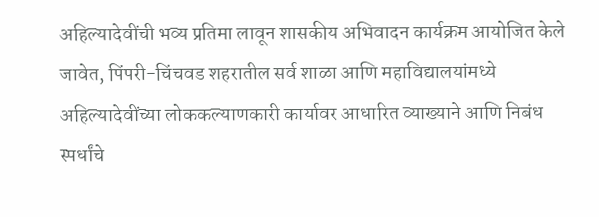अहिल्यादेवींची भव्य प्रतिमा लावून शासकीय अभिवादन कार्यक्रम आयोजित केले जावेत, पिंपरी-चिंचवड शहरातील सर्व शाळा आणि महाविद्यालयांमध्ये अहिल्यादेवींच्या लोककल्याणकारी कार्यावर आधारित व्याख्याने आणि निबंध स्पर्धांचे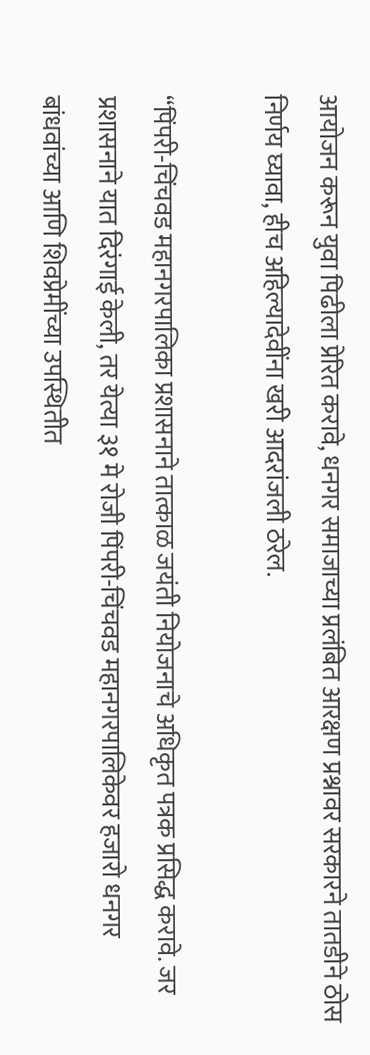आयोजन करून युवा पिढीला प्रेरित करावे, धनगर समाजाच्या प्रलंबित आरक्षण प्रश्नावर सरकारने तातडीने ठोस निर्णय घ्यावा, हीच अहिल्यादेवींना खरी आदरांजली ठरेल.

“पिंपरी-चिंचवड महानगरपालिका प्रशासनाने तात्काळ जयंती नियोजनाचे अधिकृत पत्रक प्रसिद्ध करावे. जर प्रशासनाने यात दिरंगाई केली, तर येत्या ३१ मे रोजी पिंपरी-चिंचवड महानगरपालिकेवर हजारो धनगर बांधवांच्या आणि शिवप्रेमींच्या उपस्थितीत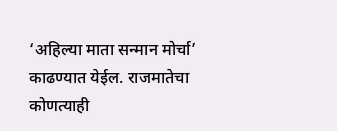‘अहिल्या माता सन्मान मोर्चा’ काढण्यात येईल. राजमातेचा कोणत्याही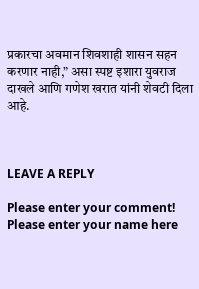प्रकारचा अवमान शिवशाही शासन सहन करणार नाही,” असा स्पष्ट इशारा युवराज दाखले आणि गणेश खरात यांनी शेवटी दिला आहे.



LEAVE A REPLY

Please enter your comment!
Please enter your name here